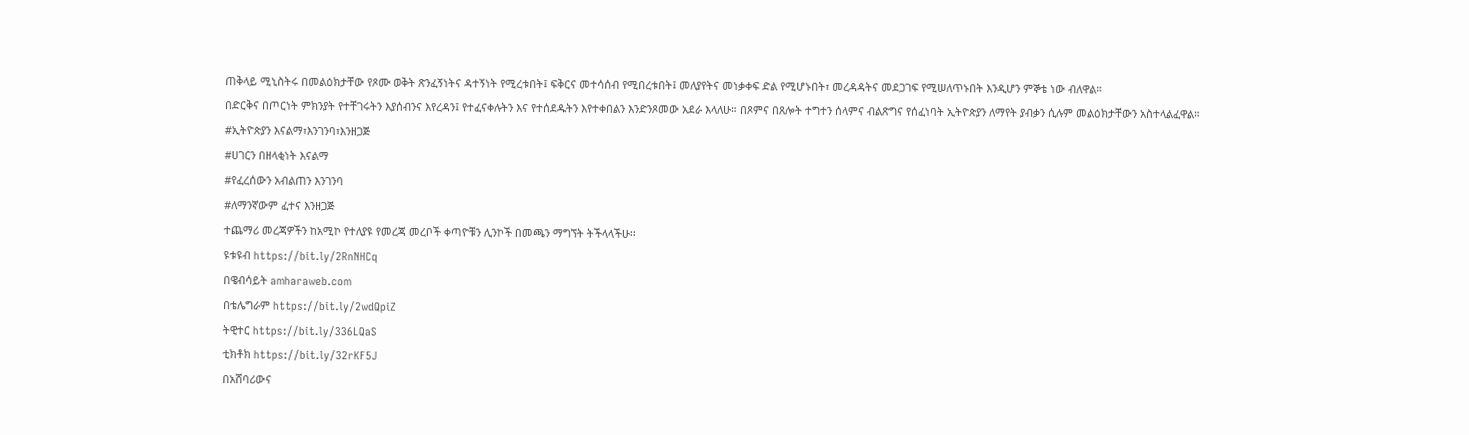ጠቅላይ ሚኒስትሩ በመልዕክታቸው የጾሙ ወቅት ጽንፈኝነትና ዳተኝነት የሚረቱበት፤ ፍቅርና መተሳሰብ የሚበረቱበት፤ መለያየትና መነቃቀፍ ድል የሚሆኑበት፣ መረዳዳትና መደጋገፍ የሚሠለጥኑበት እንዲሆን ምኞቴ ነው ብለዋል።
በድርቅና በጦርነት ምክንያት የተቸገሩትን እያሰብንና እየረዳን፤ የተፈናቀሉትን እና የተሰደዱትን እየተቀበልን እንድንጾመው አደራ እላለሁ። በጾምና በጸሎት ተግተን ሰላምና ብልጽግና የሰፈነባት ኢትዮጵያን ለማየት ያብቃን ሲሉም መልዕክታቸውን አስተላልፈዋል።
#ኢትዮጵያን እናልማ፣እንገንባ፣እንዘጋጅ
#ሀገርን በዘላቂነት እናልማ
#የፈረሰውን አብልጠን እንገንባ
#ለማንኛውም ፈተና እንዘጋጅ
ተጨማሪ መረጃዎችን ከአሚኮ የተለያዩ የመረጃ መረቦች ቀጣዮቹን ሊንኮች በመጫን ማግኘት ትችላላችሁ፡፡
ዩቱዩብ https://bit.ly/2RnNHCq
በዌብሳይት amharaweb.com
በቴሌግራም https://bit.ly/2wdQpiZ
ትዊተር https://bit.ly/336LQaS
ቲክቶክ https://bit.ly/32rKF5J
በአሸባሪውና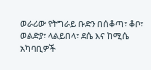ወራሪው የትግራይ ቡድን በሰቆጣ፣ ቆቦ፣ ወልድያ፣ ላልይበላ፣ ደሴ እና ከሚሴ አካባቢዎች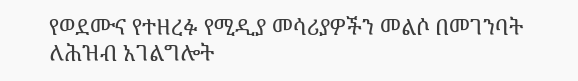የወደሙና የተዘረፉ የሚዲያ መሳሪያዎችን መልሶ በመገንባት ለሕዝብ አገልግሎት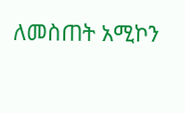ለመስጠት አሚኮን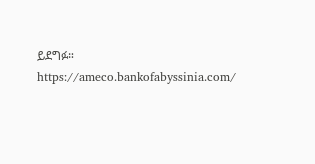ይደግፉ።
https://ameco.bankofabyssinia.com/